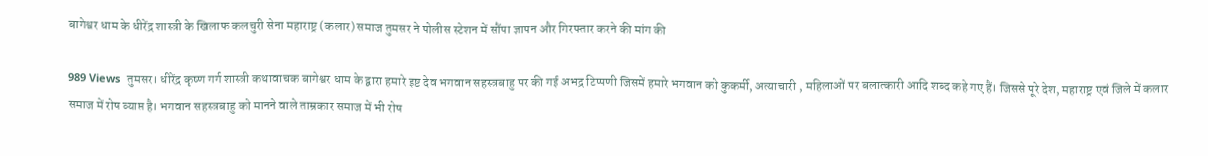बागेश्वर धाम के धीरेंद्र शास्त्री के खिलाफ कलचुरी सेना महाराष्ट्र (कलार) समाज तुमसर ने पोलीस स्टेशन में सौंपा ज्ञापन और गिरफ्तार करने की मांग की

989 Views  तुमसर। धीरेंद्र कृष्ण गर्ग शास्त्री कथावाचक बागेश्वर धाम के द्वारा हमारे इष्ट देव भगवान सहस्त्रबाहु पर की गई अभद्र टिप्पणी जिसमें हमारे भगवान को कुकर्मी, अत्याचारी , महिलाओं पर बलात्कारी आदि शब्द कहे गए हैं। जिससे पूरे देश, महाराष्ट्र एवं जिले में कलार समाज में रोष व्याप्त है। भगवान सहस्त्रबाहु को मानने वाले ताम्रकार समाज में भी रोष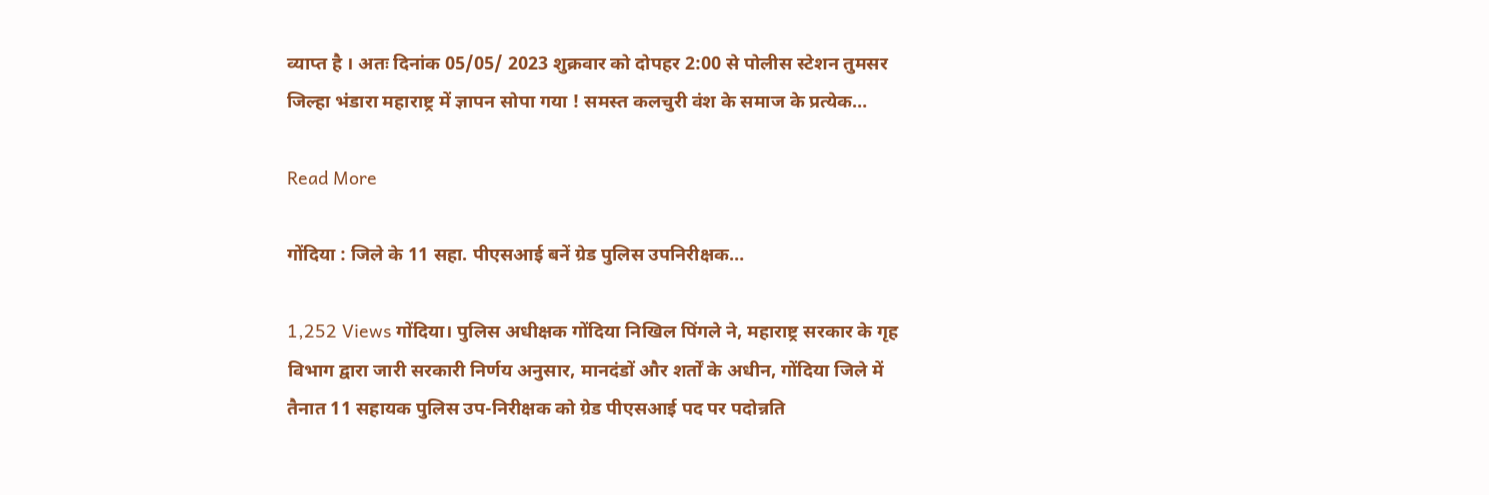व्याप्त है । अतः दिनांक 05/05/ 2023 शुक्रवार को दोपहर 2:00 से पोलीस स्टेशन तुमसर जिल्हा भंडारा महाराष्ट्र में ज्ञापन सोपा गया ! समस्त कलचुरी वंश के समाज के प्रत्येक…

Read More

गोंदिया : जिले के 11 सहा. पीएसआई बनें ग्रेड पुलिस उपनिरीक्षक…

1,252 Views गोंदिया। पुलिस अधीक्षक गोंदिया निखिल पिंगले ने, महाराष्ट्र सरकार के गृह विभाग द्वारा जारी सरकारी निर्णय अनुसार, मानदंडों और शर्तों के अधीन, गोंदिया जिले में तैनात 11 सहायक पुलिस उप-निरीक्षक को ग्रेड पीएसआई पद पर पदोन्नति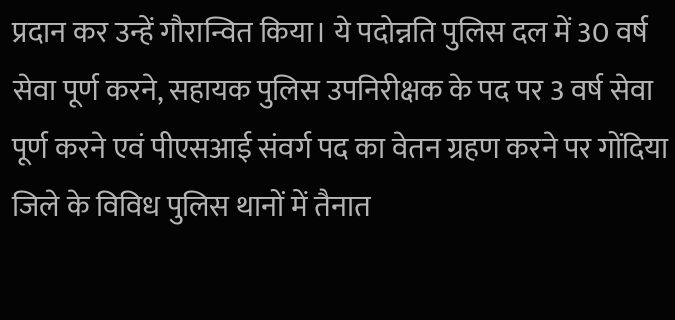प्रदान कर उन्हें गौरान्वित किया। ये पदोन्नति पुलिस दल में 30 वर्ष सेवा पूर्ण करने, सहायक पुलिस उपनिरीक्षक के पद पर 3 वर्ष सेवा पूर्ण करने एवं पीएसआई संवर्ग पद का वेतन ग्रहण करने पर गोंदिया जिले के विविध पुलिस थानों में तैनात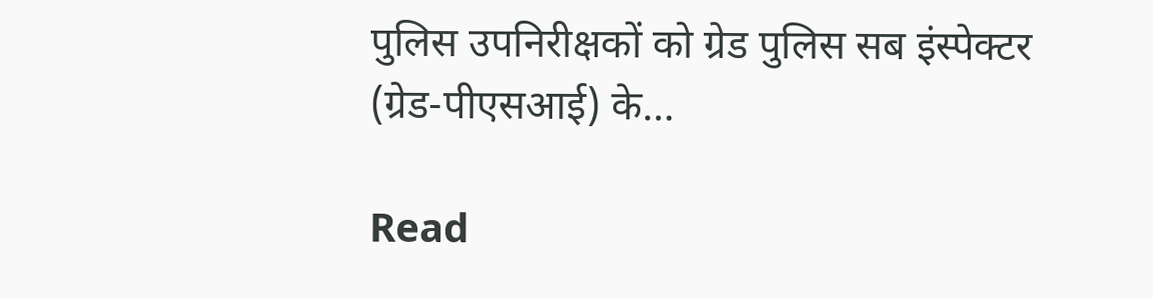पुलिस उपनिरीक्षकों को ग्रेड पुलिस सब इंस्पेक्टर (ग्रेड-पीएसआई) के…

Read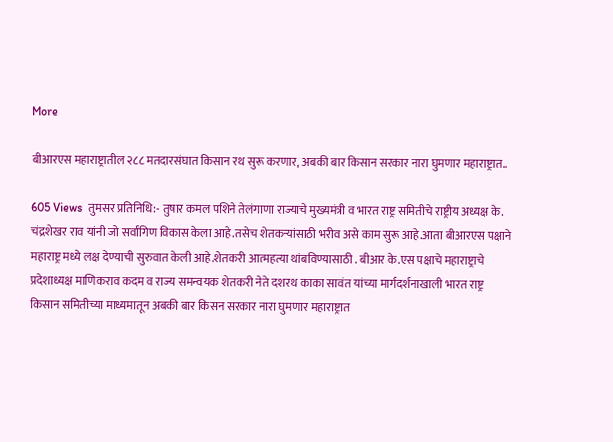More

बीआरएस महाराष्ट्रातील २८८ मतदारसंघात किसान रथ सुरू करणार, अबकी बार किसान सरकार नारा घुमणार महाराष्ट्रात..

605 Views  तुमसर प्रतिनिधि:- तुषार कमल पशिने तेलंगाणा राज्याचे मुख्यमंत्री व भारत राष्ट्र समितीचे राष्ट्रीय अध्यक्ष के. चंद्रशेखर राव यांनी जो सर्वांगिण विकास केला आहे.तसेच शेतकऱ्यांसाठी भरीव असे काम सुरू आहे.आता बीआरएस पक्षाने महाराष्ट्र मध्ये लक्ष देण्याची सुरुवात केली आहे.शेतकरी आत्महत्या थांबविण्यासाठी . बीआर के.एस पक्षाचे महाराष्ट्राचे प्रदेशाध्यक्ष माणिकराव कदम व राज्य समन्वयक शेतकरी नेते दशरथ काका सावंत यांच्या मार्गदर्शनाखाली भारत राष्ट्र किसान समितीच्या माध्यमातून अबकी बार किसन सरकार नारा घुमणार महाराष्ट्रात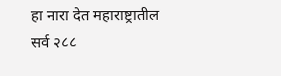हा नारा देत महाराष्ट्रातील सर्व २८८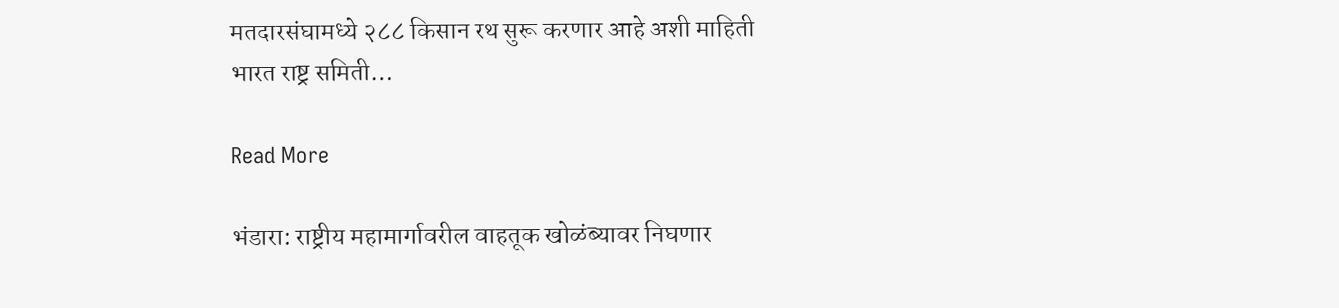मतदारसंघामध्ये २८८ किसान रथ सुरू करणार आहे अशी माहिती भारत राष्ट्र समिती…

Read More

भंडारा: राष्ट्रीय महामार्गावरील वाहतूक खोळंब्यावर निघणार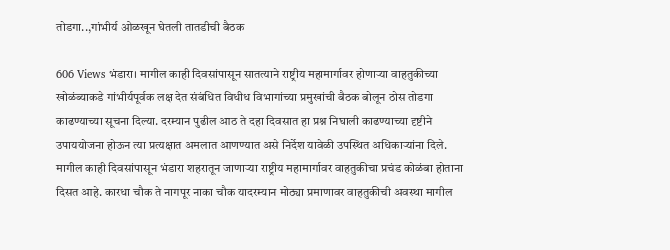तोडगा..,गांभीर्य ओळखून घेतली तातडीची बैठक

606 Views भंडारा। मागील काही दिवसांपासून सातत्याने राष्ट्रीय महामार्गावर होणाऱ्या वाहतुकीच्या खोळंब्याकडे गांभीर्यपूर्वक लक्ष देत संबंधित विधीध विभागांच्या प्रमुखांची बैठक बोलून ठोस तोडगा काढण्याच्या सूचना दिल्या. दरम्यान पुढील आठ ते दहा दिवसात हा प्रश्न निघाली काढण्याच्या दृष्टीने उपाययोजना होऊन त्या प्रत्यक्षात अमलात आणण्यात असे निर्देश यावेळी उपस्थित अधिकाऱ्यांना दिले. मागील काही दिवसांपासून भंडारा शहरातून जाणाऱ्या राष्ट्रीय महामार्गावर वाहतुकीचा प्रचंड कोळंबा होताना दिसत आहे. कारधा चौक ते नागपूर नाका चौक यादरम्यान मोठ्या प्रमाणावर वाहतुकीची अवस्था मागील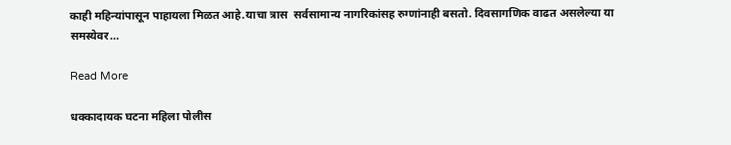काही महिन्यांपासून पाहायला मिळत आहे.याचा त्रास  सर्वसामान्य नागरिकांसह रुग्णांनाही बसतो. दिवसागणिक वाढत असलेल्या या समस्येवर…

Read More

धक्कादायक घटना महिला पोलीस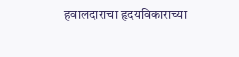हवालदाराचा हृदयविकाराच्या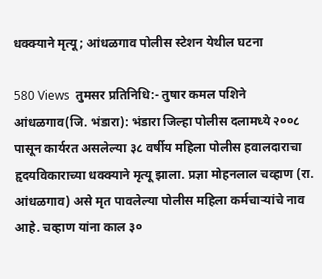धक्क्याने मृत्यू; आंधळगाव पोलीस स्टेशन येथील घटना

580 Views  तुमसर प्रतिनिधि:- तुषार कमल पशिने आंधळगाव(जि. भंडारा): भंडारा जिल्हा पोलीस दलामध्ये २००८ पासून कार्यरत असलेल्या ३८ वर्षीय महिला पोलीस हवालदाराचा हृदयविकाराच्या धक्क्याने मृत्यू झाला. प्रज्ञा मोहनलाल चव्हाण (रा. आंधळगाव) असे मृत पावलेल्या पोलीस महिला कर्मचाऱ्यांचे नाव आहे. चव्हाण यांना काल ३०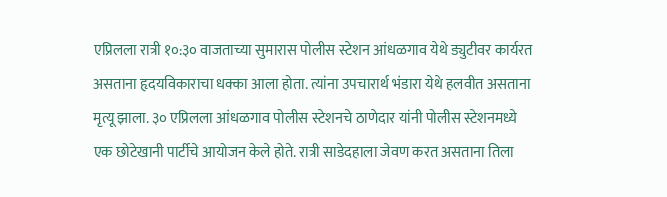एप्रिलला रात्री १०:३० वाजताच्या सुमारास पोलीस स्टेशन आंधळगाव येथे ड्युटीवर कार्यरत असताना हृदयविकाराचा धक्का आला होता. त्यांना उपचारार्थ भंडारा येथे हलवीत असताना मृत्यू झाला. ३० एप्रिलला आंधळगाव पोलीस स्टेशनचे ठाणेदार यांनी पोलीस स्टेशनमध्ये एक छोटेखानी पार्टीचे आयोजन केले होते. रात्री साडेदहाला जेवण करत असताना तिला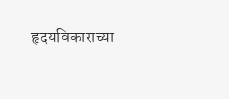हृदयविकाराच्या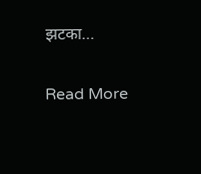झटका…

Read More